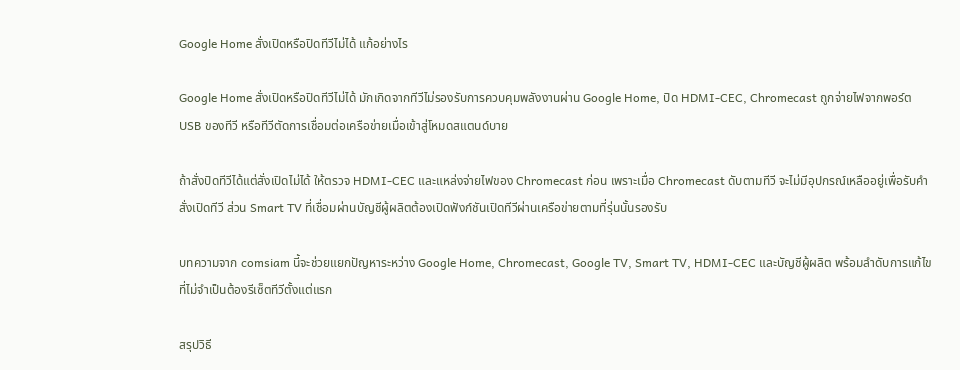Google Home สั่งเปิดหรือปิดทีวีไม่ได้ แก้อย่างไร

Google Home สั่งเปิดหรือปิดทีวีไม่ได้ มักเกิดจากทีวีไม่รองรับการควบคุมพลังงานผ่าน Google Home, ปิด HDMI‑CEC, Chromecast ถูกจ่ายไฟจากพอร์ต USB ของทีวี หรือทีวีตัดการเชื่อมต่อเครือข่ายเมื่อเข้าสู่โหมดสแตนด์บาย

ถ้าสั่งปิดทีวีได้แต่สั่งเปิดไม่ได้ ให้ตรวจ HDMI‑CEC และแหล่งจ่ายไฟของ Chromecast ก่อน เพราะเมื่อ Chromecast ดับตามทีวี จะไม่มีอุปกรณ์เหลืออยู่เพื่อรับคำสั่งเปิดทีวี ส่วน Smart TV ที่เชื่อมผ่านบัญชีผู้ผลิตต้องเปิดฟังก์ชันเปิดทีวีผ่านเครือข่ายตามที่รุ่นนั้นรองรับ

บทความจาก comsiam นี้จะช่วยแยกปัญหาระหว่าง Google Home, Chromecast, Google TV, Smart TV, HDMI‑CEC และบัญชีผู้ผลิต พร้อมลำดับการแก้ไขที่ไม่จำเป็นต้องรีเซ็ตทีวีตั้งแต่แรก

สรุปวิธี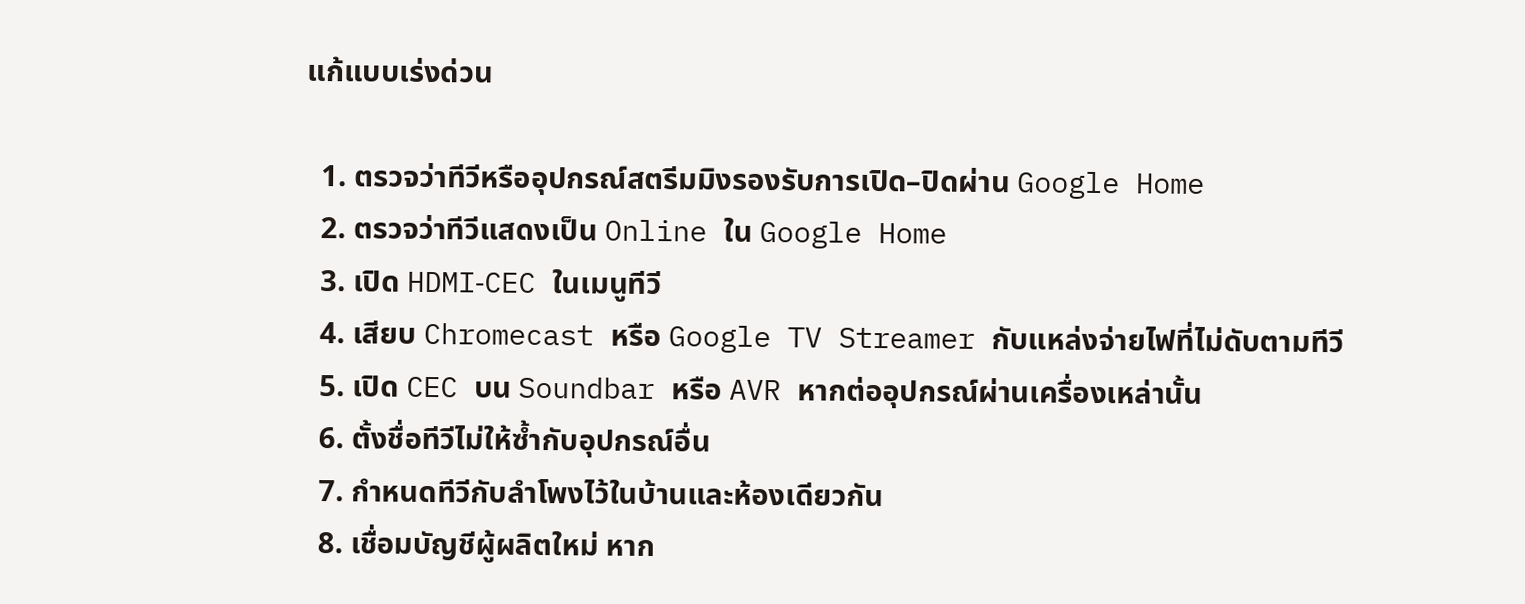แก้แบบเร่งด่วน

  1. ตรวจว่าทีวีหรืออุปกรณ์สตรีมมิงรองรับการเปิด–ปิดผ่าน Google Home
  2. ตรวจว่าทีวีแสดงเป็น Online ใน Google Home
  3. เปิด HDMI‑CEC ในเมนูทีวี
  4. เสียบ Chromecast หรือ Google TV Streamer กับแหล่งจ่ายไฟที่ไม่ดับตามทีวี
  5. เปิด CEC บน Soundbar หรือ AVR หากต่ออุปกรณ์ผ่านเครื่องเหล่านั้น
  6. ตั้งชื่อทีวีไม่ให้ซ้ำกับอุปกรณ์อื่น
  7. กำหนดทีวีกับลำโพงไว้ในบ้านและห้องเดียวกัน
  8. เชื่อมบัญชีผู้ผลิตใหม่ หาก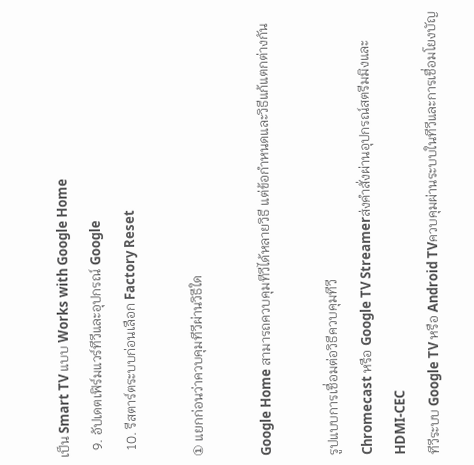เป็น Smart TV แบบ Works with Google Home
  9. อัปเดตเฟิร์มแวร์ทีวีและอุปกรณ์ Google
  10. รีสตาร์ตระบบก่อนเลือก Factory Reset

① แยกก่อนว่าควบคุมทีวีผ่านวิธีใด

Google Home สามารถควบคุมทีวีได้หลายวิธี แต่ข้อกำหนดและวิธีแก้แตกต่างกัน

รูปแบบการเชื่อมต่อวิธีควบคุมทีวี
Chromecast หรือ Google TV Streamerส่งคำสั่งผ่านอุปกรณ์สตรีมมิงและ HDMI‑CEC
ทีวีระบบ Google TV หรือ Android TVควบคุมผ่านระบบในทีวีและการเชื่อมโยงบัญ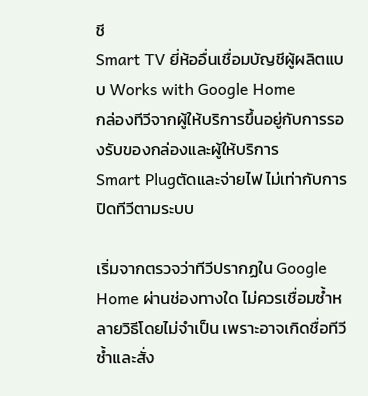ชี
Smart TV ยี่ห้ออื่นเชื่อมบัญชีผู้ผลิตแบบ Works with Google Home
กล่องทีวีจากผู้ให้บริการขึ้นอยู่กับการรองรับของกล่องและผู้ให้บริการ
Smart Plugตัดและจ่ายไฟ ไม่เท่ากับการปิดทีวีตามระบบ

เริ่มจากตรวจว่าทีวีปรากฏใน Google Home ผ่านช่องทางใด ไม่ควรเชื่อมซ้ำหลายวิธีโดยไม่จำเป็น เพราะอาจเกิดชื่อทีวีซ้ำและสั่ง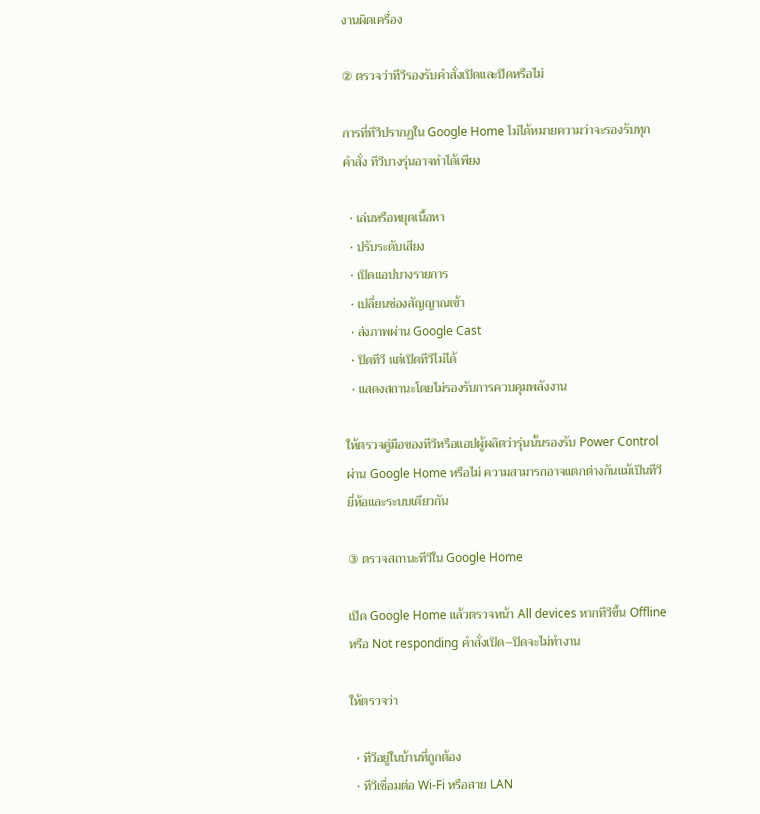งานผิดเครื่อง

② ตรวจว่าทีวีรองรับคำสั่งเปิดและปิดหรือไม่

การที่ทีวีปรากฏใน Google Home ไม่ได้หมายความว่าจะรองรับทุกคำสั่ง ทีวีบางรุ่นอาจทำได้เพียง

  • เล่นหรือหยุดเนื้อหา
  • ปรับระดับเสียง
  • เปิดแอปบางรายการ
  • เปลี่ยนช่องสัญญาณเข้า
  • ส่งภาพผ่าน Google Cast
  • ปิดทีวี แต่เปิดทีวีไม่ได้
  • แสดงสถานะโดยไม่รองรับการควบคุมพลังงาน

ให้ตรวจคู่มือของทีวีหรือแอปผู้ผลิตว่ารุ่นนั้นรองรับ Power Control ผ่าน Google Home หรือไม่ ความสามารถอาจแตกต่างกันแม้เป็นทีวียี่ห้อและระบบเดียวกัน

③ ตรวจสถานะทีวีใน Google Home

เปิด Google Home แล้วตรวจหน้า All devices หากทีวีขึ้น Offline หรือ Not responding คำสั่งเปิด–ปิดจะไม่ทำงาน

ให้ตรวจว่า

  • ทีวีอยู่ในบ้านที่ถูกต้อง
  • ทีวีเชื่อมต่อ Wi‑Fi หรือสาย LAN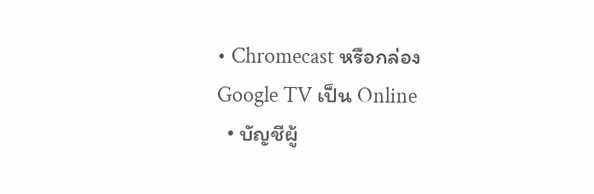• Chromecast หรือกล่อง Google TV เป็น Online
  • บัญชีผู้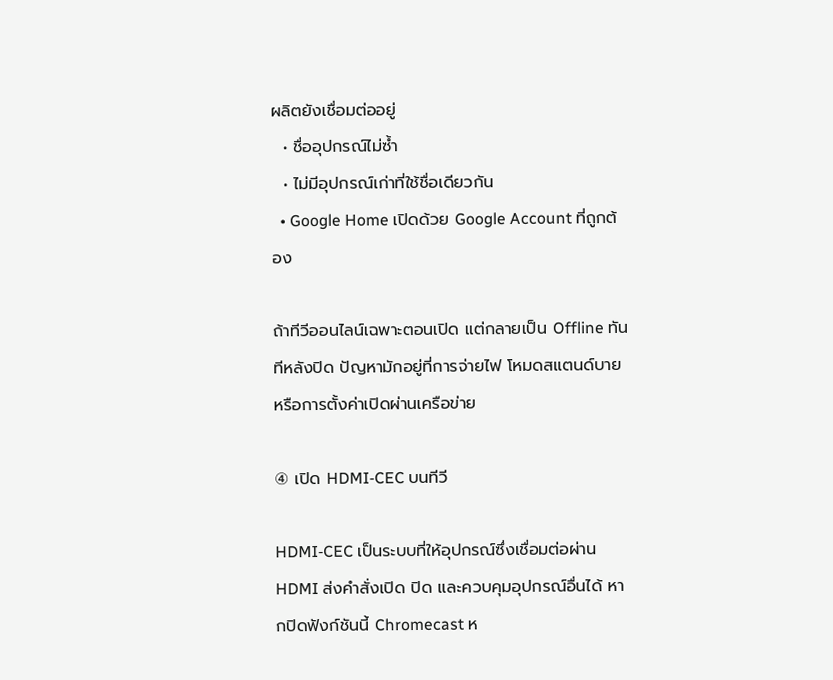ผลิตยังเชื่อมต่ออยู่
  • ชื่ออุปกรณ์ไม่ซ้ำ
  • ไม่มีอุปกรณ์เก่าที่ใช้ชื่อเดียวกัน
  • Google Home เปิดด้วย Google Account ที่ถูกต้อง

ถ้าทีวีออนไลน์เฉพาะตอนเปิด แต่กลายเป็น Offline ทันทีหลังปิด ปัญหามักอยู่ที่การจ่ายไฟ โหมดสแตนด์บาย หรือการตั้งค่าเปิดผ่านเครือข่าย

④ เปิด HDMI‑CEC บนทีวี

HDMI‑CEC เป็นระบบที่ให้อุปกรณ์ซึ่งเชื่อมต่อผ่าน HDMI ส่งคำสั่งเปิด ปิด และควบคุมอุปกรณ์อื่นได้ หากปิดฟังก์ชันนี้ Chromecast ห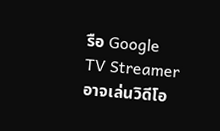รือ Google TV Streamer อาจเล่นวิดีโอ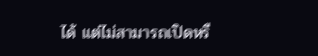ได้ แต่ไม่สามารถเปิดหรื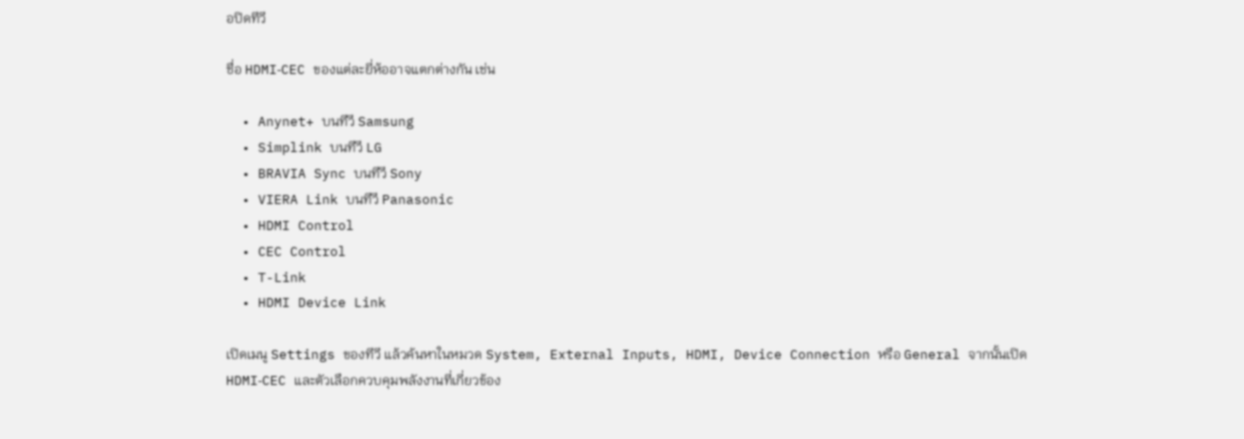อปิดทีวี

ชื่อ HDMI‑CEC ของแต่ละยี่ห้ออาจแตกต่างกัน เช่น

  • Anynet+ บนทีวี Samsung
  • Simplink บนทีวี LG
  • BRAVIA Sync บนทีวี Sony
  • VIERA Link บนทีวี Panasonic
  • HDMI Control
  • CEC Control
  • T-Link
  • HDMI Device Link

เปิดเมนู Settings ของทีวี แล้วค้นหาในหมวด System, External Inputs, HDMI, Device Connection หรือ General จากนั้นเปิด HDMI‑CEC และตัวเลือกควบคุมพลังงานที่เกี่ยวข้อง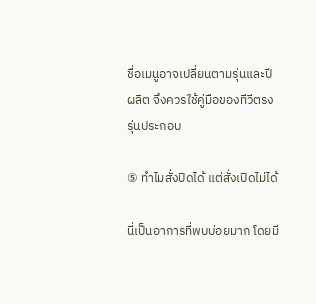ชื่อเมนูอาจเปลี่ยนตามรุ่นและปีผลิต จึงควรใช้คู่มือของทีวีตรงรุ่นประกอบ

⑤ ทำไมสั่งปิดได้ แต่สั่งเปิดไม่ได้

นี่เป็นอาการที่พบบ่อยมาก โดยมี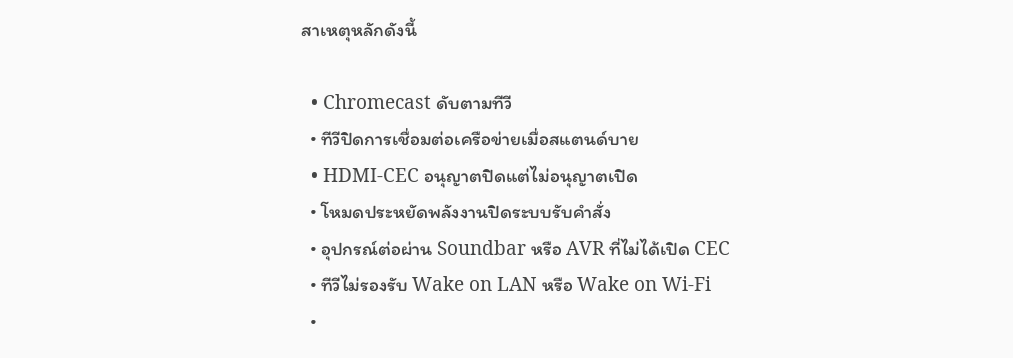สาเหตุหลักดังนี้

  • Chromecast ดับตามทีวี
  • ทีวีปิดการเชื่อมต่อเครือข่ายเมื่อสแตนด์บาย
  • HDMI‑CEC อนุญาตปิดแต่ไม่อนุญาตเปิด
  • โหมดประหยัดพลังงานปิดระบบรับคำสั่ง
  • อุปกรณ์ต่อผ่าน Soundbar หรือ AVR ที่ไม่ได้เปิด CEC
  • ทีวีไม่รองรับ Wake on LAN หรือ Wake on Wi‑Fi
  •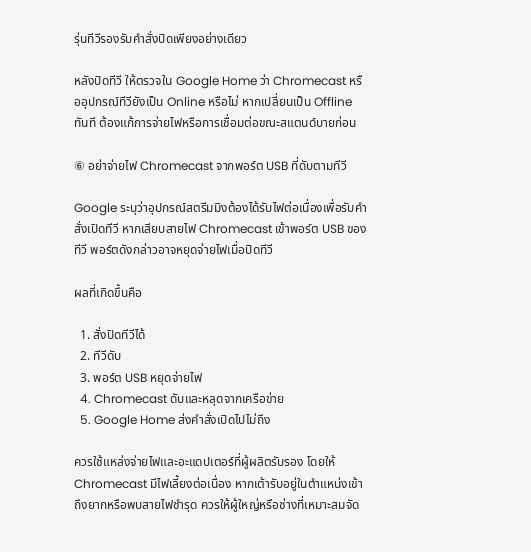รุ่นทีวีรองรับคำสั่งปิดเพียงอย่างเดียว

หลังปิดทีวี ให้ตรวจใน Google Home ว่า Chromecast หรืออุปกรณ์ทีวียังเป็น Online หรือไม่ หากเปลี่ยนเป็น Offline ทันที ต้องแก้การจ่ายไฟหรือการเชื่อมต่อขณะสแตนด์บายก่อน

⑥ อย่าจ่ายไฟ Chromecast จากพอร์ต USB ที่ดับตามทีวี

Google ระบุว่าอุปกรณ์สตรีมมิงต้องได้รับไฟต่อเนื่องเพื่อรับคำสั่งเปิดทีวี หากเสียบสายไฟ Chromecast เข้าพอร์ต USB ของทีวี พอร์ตดังกล่าวอาจหยุดจ่ายไฟเมื่อปิดทีวี

ผลที่เกิดขึ้นคือ

  1. สั่งปิดทีวีได้
  2. ทีวีดับ
  3. พอร์ต USB หยุดจ่ายไฟ
  4. Chromecast ดับและหลุดจากเครือข่าย
  5. Google Home ส่งคำสั่งเปิดไปไม่ถึง

ควรใช้แหล่งจ่ายไฟและอะแดปเตอร์ที่ผู้ผลิตรับรอง โดยให้ Chromecast มีไฟเลี้ยงต่อเนื่อง หากเต้ารับอยู่ในตำแหน่งเข้าถึงยากหรือพบสายไฟชำรุด ควรให้ผู้ใหญ่หรือช่างที่เหมาะสมจัด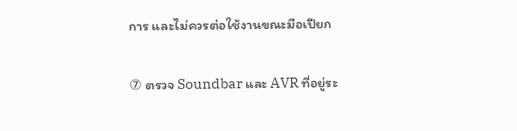การ และไม่ควรต่อใช้งานขณะมือเปียก

⑦ ตรวจ Soundbar และ AVR ที่อยู่ระ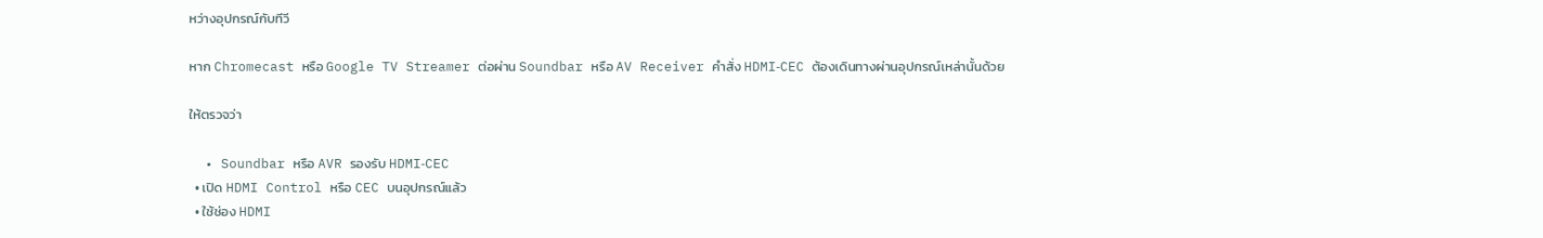หว่างอุปกรณ์กับทีวี

หาก Chromecast หรือ Google TV Streamer ต่อผ่าน Soundbar หรือ AV Receiver คำสั่ง HDMI‑CEC ต้องเดินทางผ่านอุปกรณ์เหล่านั้นด้วย

ให้ตรวจว่า

  • Soundbar หรือ AVR รองรับ HDMI‑CEC
  • เปิด HDMI Control หรือ CEC บนอุปกรณ์แล้ว
  • ใช้ช่อง HDMI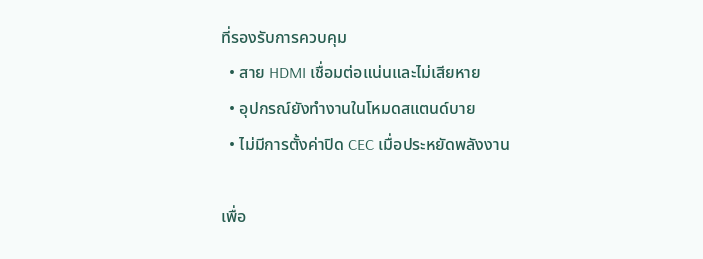ที่รองรับการควบคุม
  • สาย HDMI เชื่อมต่อแน่นและไม่เสียหาย
  • อุปกรณ์ยังทำงานในโหมดสแตนด์บาย
  • ไม่มีการตั้งค่าปิด CEC เมื่อประหยัดพลังงาน

เพื่อ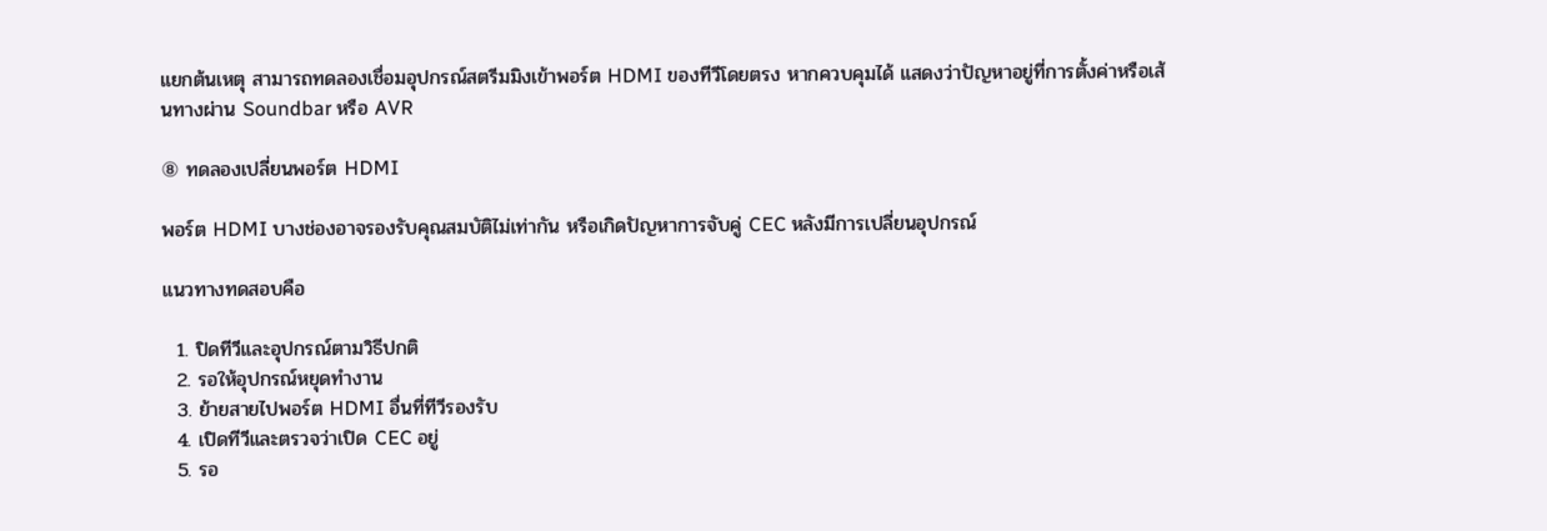แยกต้นเหตุ สามารถทดลองเชื่อมอุปกรณ์สตรีมมิงเข้าพอร์ต HDMI ของทีวีโดยตรง หากควบคุมได้ แสดงว่าปัญหาอยู่ที่การตั้งค่าหรือเส้นทางผ่าน Soundbar หรือ AVR

⑧ ทดลองเปลี่ยนพอร์ต HDMI

พอร์ต HDMI บางช่องอาจรองรับคุณสมบัติไม่เท่ากัน หรือเกิดปัญหาการจับคู่ CEC หลังมีการเปลี่ยนอุปกรณ์

แนวทางทดสอบคือ

  1. ปิดทีวีและอุปกรณ์ตามวิธีปกติ
  2. รอให้อุปกรณ์หยุดทำงาน
  3. ย้ายสายไปพอร์ต HDMI อื่นที่ทีวีรองรับ
  4. เปิดทีวีและตรวจว่าเปิด CEC อยู่
  5. รอ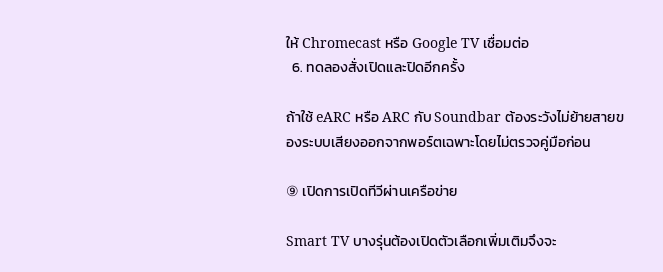ให้ Chromecast หรือ Google TV เชื่อมต่อ
  6. ทดลองสั่งเปิดและปิดอีกครั้ง

ถ้าใช้ eARC หรือ ARC กับ Soundbar ต้องระวังไม่ย้ายสายของระบบเสียงออกจากพอร์ตเฉพาะโดยไม่ตรวจคู่มือก่อน

⑨ เปิดการเปิดทีวีผ่านเครือข่าย

Smart TV บางรุ่นต้องเปิดตัวเลือกเพิ่มเติมจึงจะ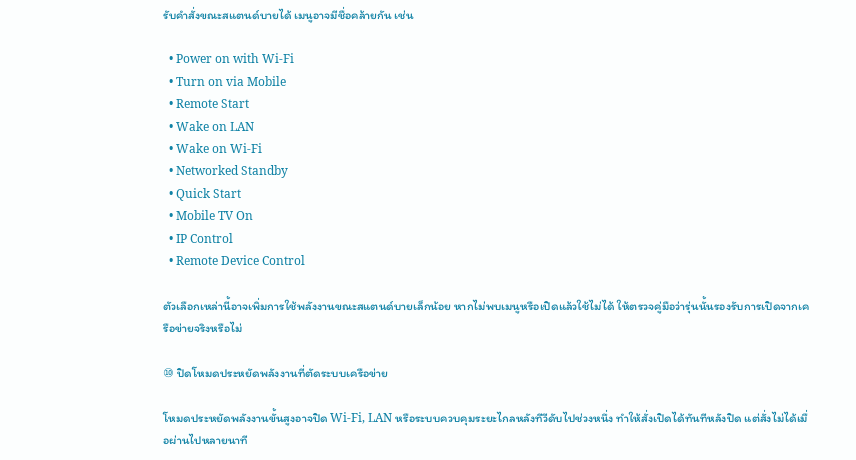รับคำสั่งขณะสแตนด์บายได้ เมนูอาจมีชื่อคล้ายกัน เช่น

  • Power on with Wi‑Fi
  • Turn on via Mobile
  • Remote Start
  • Wake on LAN
  • Wake on Wi‑Fi
  • Networked Standby
  • Quick Start
  • Mobile TV On
  • IP Control
  • Remote Device Control

ตัวเลือกเหล่านี้อาจเพิ่มการใช้พลังงานขณะสแตนด์บายเล็กน้อย หากไม่พบเมนูหรือเปิดแล้วใช้ไม่ได้ ให้ตรวจคู่มือว่ารุ่นนั้นรองรับการเปิดจากเครือข่ายจริงหรือไม่

⑩ ปิดโหมดประหยัดพลังงานที่ตัดระบบเครือข่าย

โหมดประหยัดพลังงานขั้นสูงอาจปิด Wi‑Fi, LAN หรือระบบควบคุมระยะไกลหลังทีวีดับไปช่วงหนึ่ง ทำให้สั่งเปิดได้ทันทีหลังปิด แต่สั่งไม่ได้เมื่อผ่านไปหลายนาที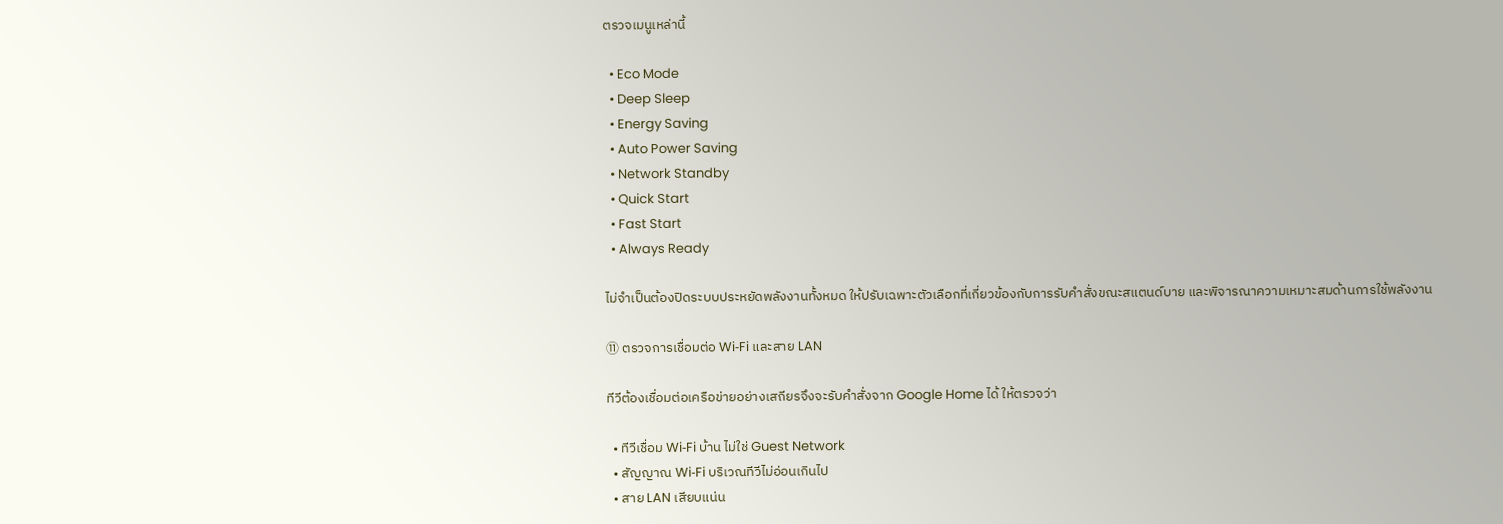ตรวจเมนูเหล่านี้

  • Eco Mode
  • Deep Sleep
  • Energy Saving
  • Auto Power Saving
  • Network Standby
  • Quick Start
  • Fast Start
  • Always Ready

ไม่จำเป็นต้องปิดระบบประหยัดพลังงานทั้งหมด ให้ปรับเฉพาะตัวเลือกที่เกี่ยวข้องกับการรับคำสั่งขณะสแตนด์บาย และพิจารณาความเหมาะสมด้านการใช้พลังงาน

⑪ ตรวจการเชื่อมต่อ Wi‑Fi และสาย LAN

ทีวีต้องเชื่อมต่อเครือข่ายอย่างเสถียรจึงจะรับคำสั่งจาก Google Home ได้ ให้ตรวจว่า

  • ทีวีเชื่อม Wi‑Fi บ้าน ไม่ใช่ Guest Network
  • สัญญาณ Wi‑Fi บริเวณทีวีไม่อ่อนเกินไป
  • สาย LAN เสียบแน่น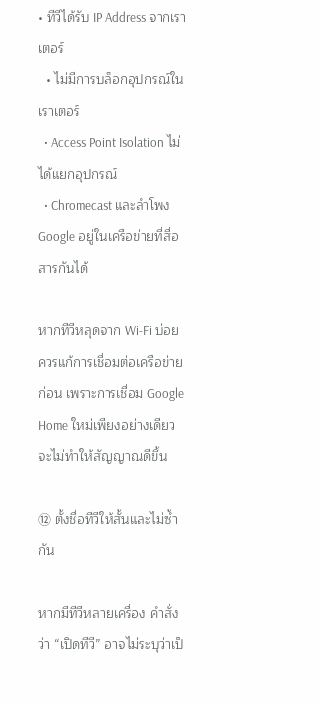• ทีวีได้รับ IP Address จากเราเตอร์
  • ไม่มีการบล็อกอุปกรณ์ในเราเตอร์
  • Access Point Isolation ไม่ได้แยกอุปกรณ์
  • Chromecast และลำโพง Google อยู่ในเครือข่ายที่สื่อสารกันได้

หากทีวีหลุดจาก Wi‑Fi บ่อย ควรแก้การเชื่อมต่อเครือข่ายก่อน เพราะการเชื่อม Google Home ใหม่เพียงอย่างเดียวจะไม่ทำให้สัญญาณดีขึ้น

⑫ ตั้งชื่อทีวีให้สั้นและไม่ซ้ำกัน

หากมีทีวีหลายเครื่อง คำสั่งว่า “เปิดทีวี” อาจไม่ระบุว่าเป็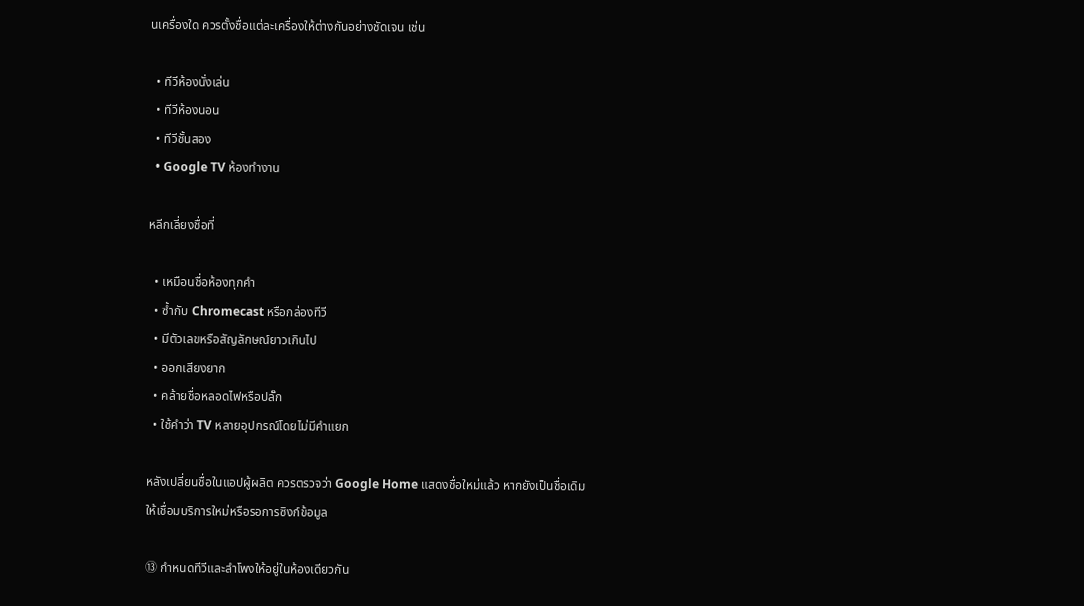นเครื่องใด ควรตั้งชื่อแต่ละเครื่องให้ต่างกันอย่างชัดเจน เช่น

  • ทีวีห้องนั่งเล่น
  • ทีวีห้องนอน
  • ทีวีชั้นสอง
  • Google TV ห้องทำงาน

หลีกเลี่ยงชื่อที่

  • เหมือนชื่อห้องทุกคำ
  • ซ้ำกับ Chromecast หรือกล่องทีวี
  • มีตัวเลขหรือสัญลักษณ์ยาวเกินไป
  • ออกเสียงยาก
  • คล้ายชื่อหลอดไฟหรือปลั๊ก
  • ใช้คำว่า TV หลายอุปกรณ์โดยไม่มีคำแยก

หลังเปลี่ยนชื่อในแอปผู้ผลิต ควรตรวจว่า Google Home แสดงชื่อใหม่แล้ว หากยังเป็นชื่อเดิม ให้เชื่อมบริการใหม่หรือรอการซิงก์ข้อมูล

⑬ กำหนดทีวีและลำโพงให้อยู่ในห้องเดียวกัน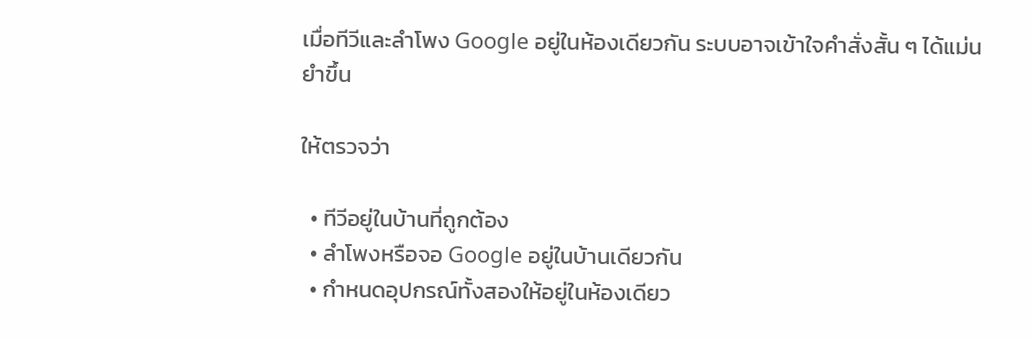เมื่อทีวีและลำโพง Google อยู่ในห้องเดียวกัน ระบบอาจเข้าใจคำสั่งสั้น ๆ ได้แม่นยำขึ้น

ให้ตรวจว่า

  • ทีวีอยู่ในบ้านที่ถูกต้อง
  • ลำโพงหรือจอ Google อยู่ในบ้านเดียวกัน
  • กำหนดอุปกรณ์ทั้งสองให้อยู่ในห้องเดียว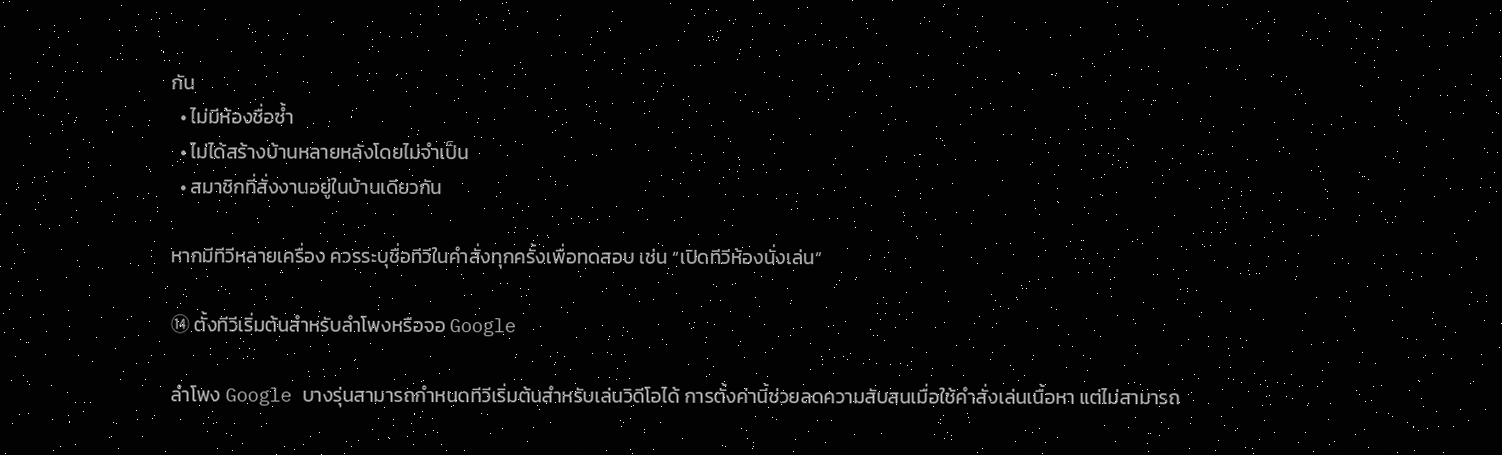กัน
  • ไม่มีห้องชื่อซ้ำ
  • ไม่ได้สร้างบ้านหลายหลังโดยไม่จำเป็น
  • สมาชิกที่สั่งงานอยู่ในบ้านเดียวกัน

หากมีทีวีหลายเครื่อง ควรระบุชื่อทีวีในคำสั่งทุกครั้งเพื่อทดสอบ เช่น “เปิดทีวีห้องนั่งเล่น”

⑭ ตั้งทีวีเริ่มต้นสำหรับลำโพงหรือจอ Google

ลำโพง Google บางรุ่นสามารถกำหนดทีวีเริ่มต้นสำหรับเล่นวิดีโอได้ การตั้งค่านี้ช่วยลดความสับสนเมื่อใช้คำสั่งเล่นเนื้อหา แต่ไม่สามารถ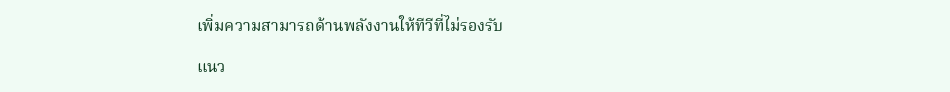เพิ่มความสามารถด้านพลังงานให้ทีวีที่ไม่รองรับ

แนว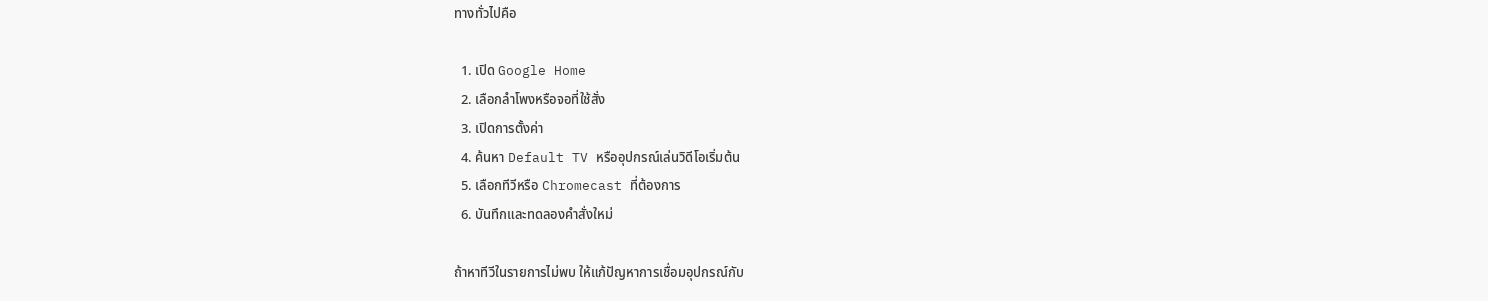ทางทั่วไปคือ

  1. เปิด Google Home
  2. เลือกลำโพงหรือจอที่ใช้สั่ง
  3. เปิดการตั้งค่า
  4. ค้นหา Default TV หรืออุปกรณ์เล่นวิดีโอเริ่มต้น
  5. เลือกทีวีหรือ Chromecast ที่ต้องการ
  6. บันทึกและทดลองคำสั่งใหม่

ถ้าหาทีวีในรายการไม่พบ ให้แก้ปัญหาการเชื่อมอุปกรณ์กับ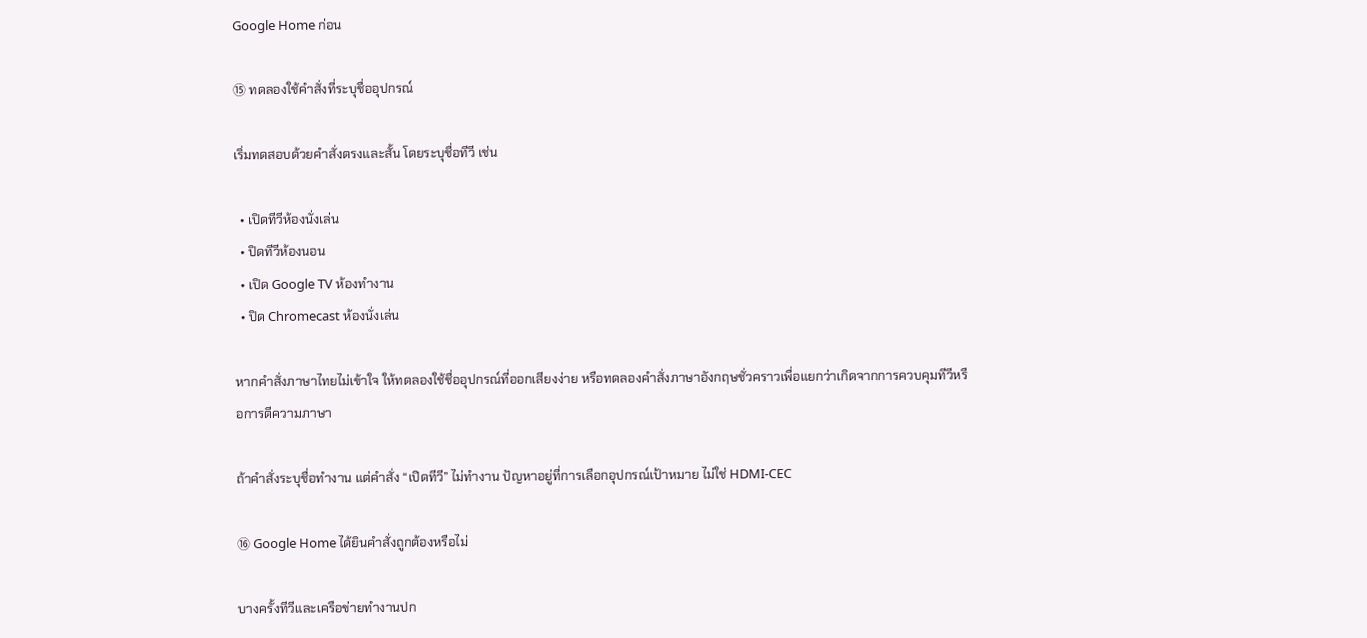Google Home ก่อน

⑮ ทดลองใช้คำสั่งที่ระบุชื่ออุปกรณ์

เริ่มทดสอบด้วยคำสั่งตรงและสั้น โดยระบุชื่อทีวี เช่น

  • เปิดทีวีห้องนั่งเล่น
  • ปิดทีวีห้องนอน
  • เปิด Google TV ห้องทำงาน
  • ปิด Chromecast ห้องนั่งเล่น

หากคำสั่งภาษาไทยไม่เข้าใจ ให้ทดลองใช้ชื่ออุปกรณ์ที่ออกเสียงง่าย หรือทดลองคำสั่งภาษาอังกฤษชั่วคราวเพื่อแยกว่าเกิดจากการควบคุมทีวีหรือการตีความภาษา

ถ้าคำสั่งระบุชื่อทำงาน แต่คำสั่ง “เปิดทีวี” ไม่ทำงาน ปัญหาอยู่ที่การเลือกอุปกรณ์เป้าหมาย ไม่ใช่ HDMI‑CEC

⑯ Google Home ได้ยินคำสั่งถูกต้องหรือไม่

บางครั้งทีวีและเครือข่ายทำงานปก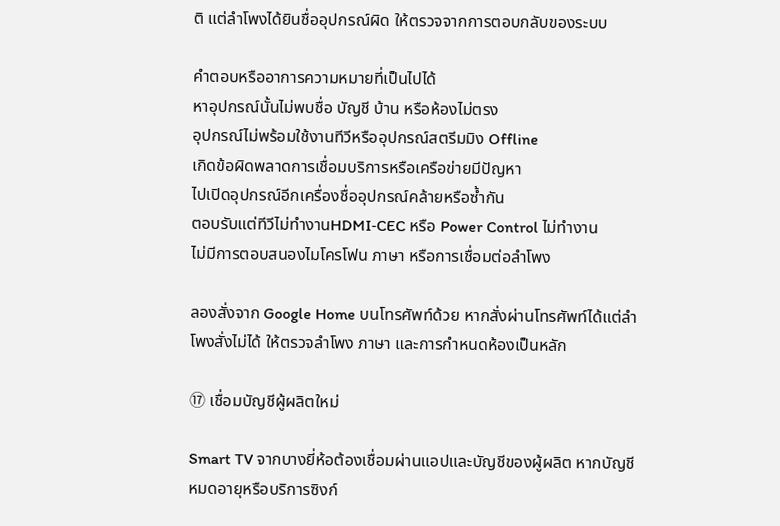ติ แต่ลำโพงได้ยินชื่ออุปกรณ์ผิด ให้ตรวจจากการตอบกลับของระบบ

คำตอบหรืออาการความหมายที่เป็นไปได้
หาอุปกรณ์นั้นไม่พบชื่อ บัญชี บ้าน หรือห้องไม่ตรง
อุปกรณ์ไม่พร้อมใช้งานทีวีหรืออุปกรณ์สตรีมมิง Offline
เกิดข้อผิดพลาดการเชื่อมบริการหรือเครือข่ายมีปัญหา
ไปเปิดอุปกรณ์อีกเครื่องชื่ออุปกรณ์คล้ายหรือซ้ำกัน
ตอบรับแต่ทีวีไม่ทำงานHDMI‑CEC หรือ Power Control ไม่ทำงาน
ไม่มีการตอบสนองไมโครโฟน ภาษา หรือการเชื่อมต่อลำโพง

ลองสั่งจาก Google Home บนโทรศัพท์ด้วย หากสั่งผ่านโทรศัพท์ได้แต่ลำโพงสั่งไม่ได้ ให้ตรวจลำโพง ภาษา และการกำหนดห้องเป็นหลัก

⑰ เชื่อมบัญชีผู้ผลิตใหม่

Smart TV จากบางยี่ห้อต้องเชื่อมผ่านแอปและบัญชีของผู้ผลิต หากบัญชีหมดอายุหรือบริการซิงก์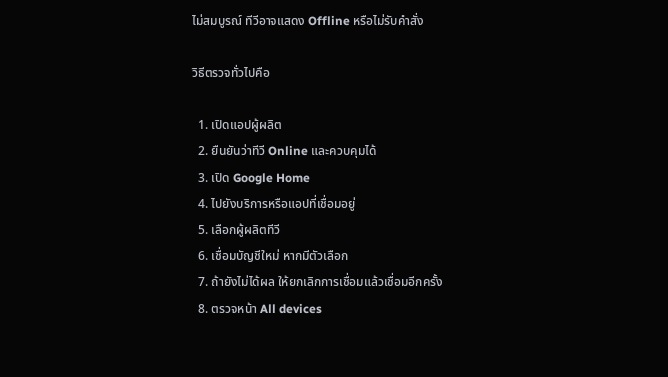ไม่สมบูรณ์ ทีวีอาจแสดง Offline หรือไม่รับคำสั่ง

วิธีตรวจทั่วไปคือ

  1. เปิดแอปผู้ผลิต
  2. ยืนยันว่าทีวี Online และควบคุมได้
  3. เปิด Google Home
  4. ไปยังบริการหรือแอปที่เชื่อมอยู่
  5. เลือกผู้ผลิตทีวี
  6. เชื่อมบัญชีใหม่ หากมีตัวเลือก
  7. ถ้ายังไม่ได้ผล ให้ยกเลิกการเชื่อมแล้วเชื่อมอีกครั้ง
  8. ตรวจหน้า All devices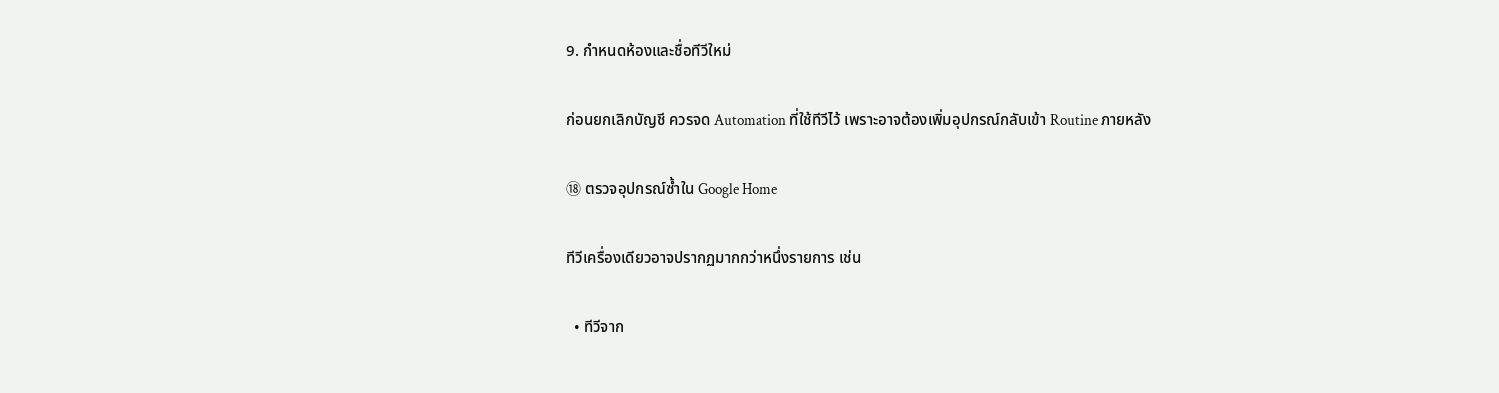9. กำหนดห้องและชื่อทีวีใหม่

ก่อนยกเลิกบัญชี ควรจด Automation ที่ใช้ทีวีไว้ เพราะอาจต้องเพิ่มอุปกรณ์กลับเข้า Routine ภายหลัง

⑱ ตรวจอุปกรณ์ซ้ำใน Google Home

ทีวีเครื่องเดียวอาจปรากฏมากกว่าหนึ่งรายการ เช่น

  • ทีวีจาก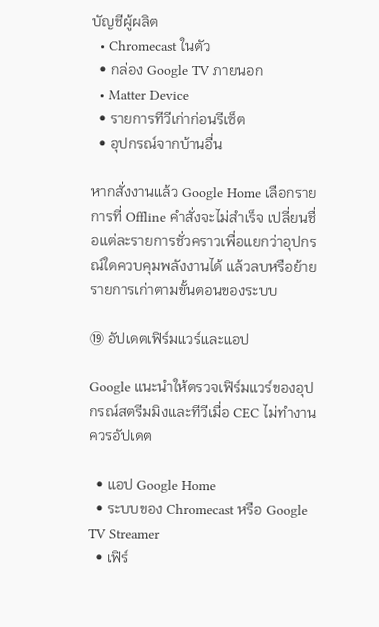บัญชีผู้ผลิต
  • Chromecast ในตัว
  • กล่อง Google TV ภายนอก
  • Matter Device
  • รายการทีวีเก่าก่อนรีเซ็ต
  • อุปกรณ์จากบ้านอื่น

หากสั่งงานแล้ว Google Home เลือกรายการที่ Offline คำสั่งจะไม่สำเร็จ เปลี่ยนชื่อแต่ละรายการชั่วคราวเพื่อแยกว่าอุปกรณ์ใดควบคุมพลังงานได้ แล้วลบหรือย้ายรายการเก่าตามขั้นตอนของระบบ

⑲ อัปเดตเฟิร์มแวร์และแอป

Google แนะนำให้ตรวจเฟิร์มแวร์ของอุปกรณ์สตรีมมิงและทีวีเมื่อ CEC ไม่ทำงาน ควรอัปเดต

  • แอป Google Home
  • ระบบของ Chromecast หรือ Google TV Streamer
  • เฟิร์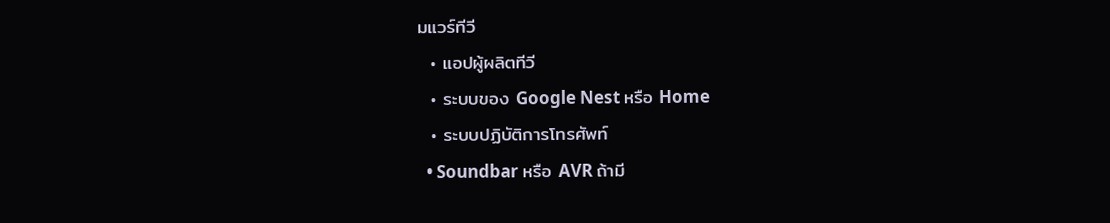มแวร์ทีวี
  • แอปผู้ผลิตทีวี
  • ระบบของ Google Nest หรือ Home
  • ระบบปฏิบัติการโทรศัพท์
  • Soundbar หรือ AVR ถ้ามี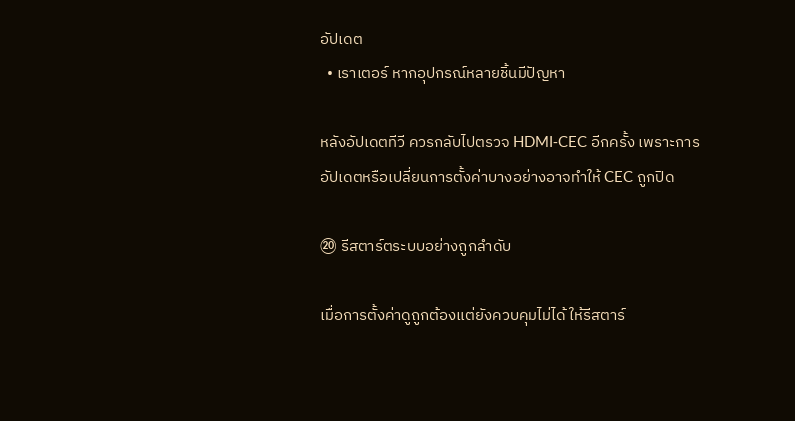อัปเดต
  • เราเตอร์ หากอุปกรณ์หลายชิ้นมีปัญหา

หลังอัปเดตทีวี ควรกลับไปตรวจ HDMI‑CEC อีกครั้ง เพราะการอัปเดตหรือเปลี่ยนการตั้งค่าบางอย่างอาจทำให้ CEC ถูกปิด

⑳ รีสตาร์ตระบบอย่างถูกลำดับ

เมื่อการตั้งค่าดูถูกต้องแต่ยังควบคุมไม่ได้ ให้รีสตาร์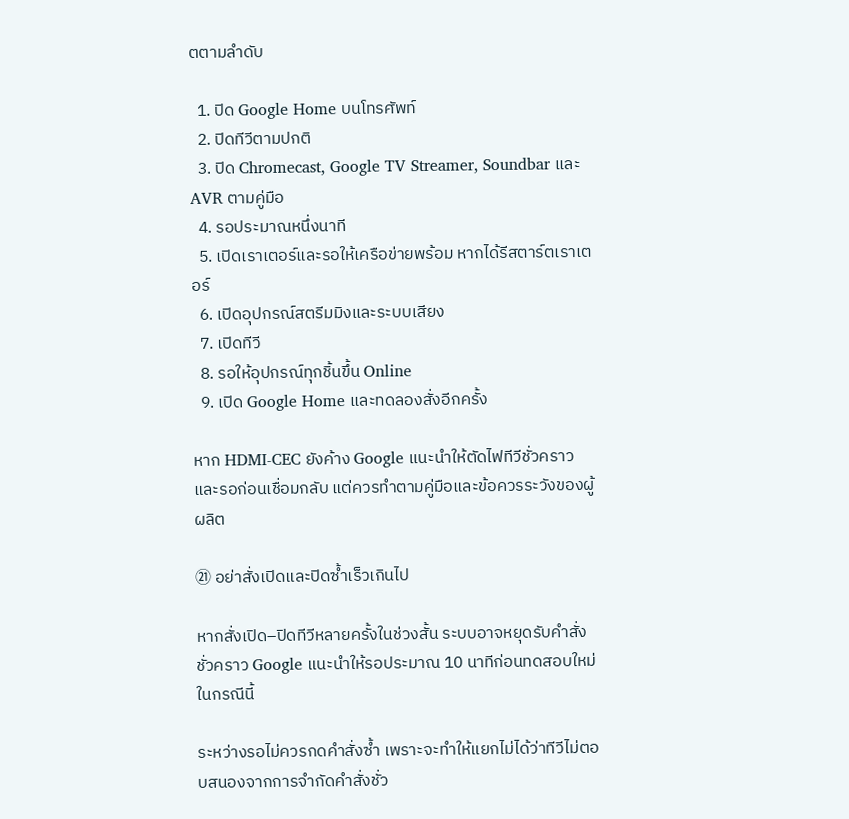ตตามลำดับ

  1. ปิด Google Home บนโทรศัพท์
  2. ปิดทีวีตามปกติ
  3. ปิด Chromecast, Google TV Streamer, Soundbar และ AVR ตามคู่มือ
  4. รอประมาณหนึ่งนาที
  5. เปิดเราเตอร์และรอให้เครือข่ายพร้อม หากได้รีสตาร์ตเราเตอร์
  6. เปิดอุปกรณ์สตรีมมิงและระบบเสียง
  7. เปิดทีวี
  8. รอให้อุปกรณ์ทุกชิ้นขึ้น Online
  9. เปิด Google Home และทดลองสั่งอีกครั้ง

หาก HDMI‑CEC ยังค้าง Google แนะนำให้ตัดไฟทีวีชั่วคราวและรอก่อนเชื่อมกลับ แต่ควรทำตามคู่มือและข้อควรระวังของผู้ผลิต

㉑ อย่าสั่งเปิดและปิดซ้ำเร็วเกินไป

หากสั่งเปิด–ปิดทีวีหลายครั้งในช่วงสั้น ระบบอาจหยุดรับคำสั่งชั่วคราว Google แนะนำให้รอประมาณ 10 นาทีก่อนทดสอบใหม่ในกรณีนี้

ระหว่างรอไม่ควรกดคำสั่งซ้ำ เพราะจะทำให้แยกไม่ได้ว่าทีวีไม่ตอบสนองจากการจำกัดคำสั่งชั่ว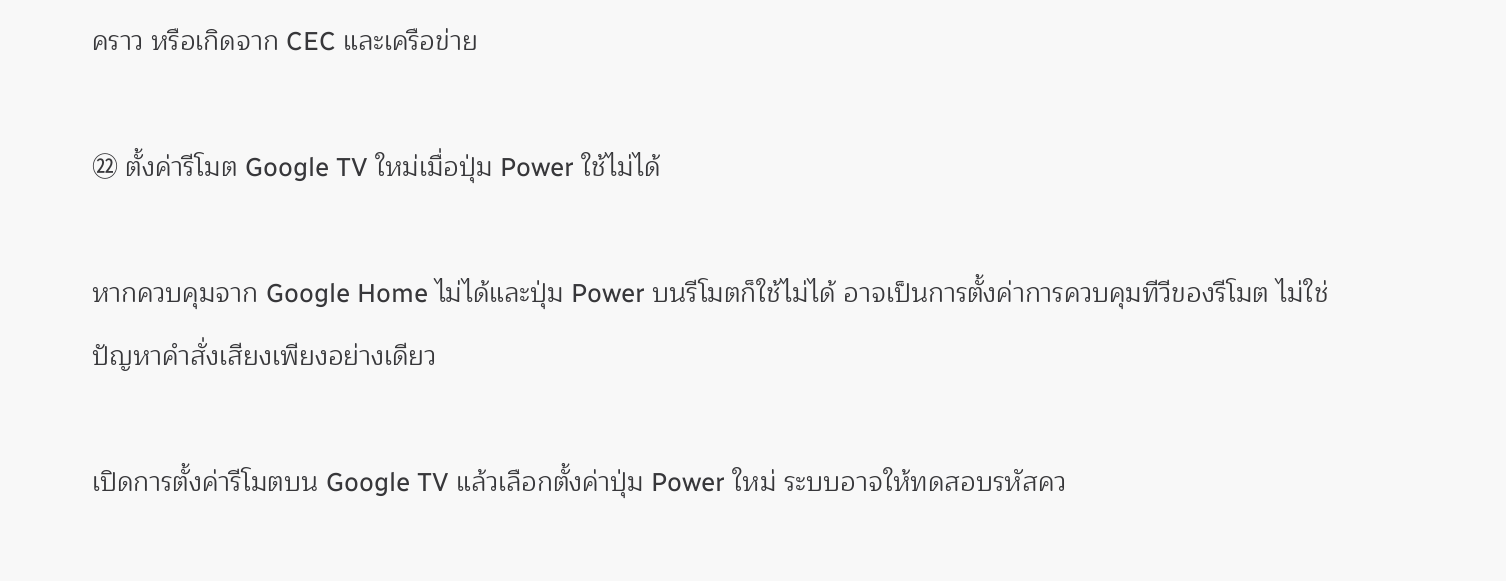คราว หรือเกิดจาก CEC และเครือข่าย

㉒ ตั้งค่ารีโมต Google TV ใหม่เมื่อปุ่ม Power ใช้ไม่ได้

หากควบคุมจาก Google Home ไม่ได้และปุ่ม Power บนรีโมตก็ใช้ไม่ได้ อาจเป็นการตั้งค่าการควบคุมทีวีของรีโมต ไม่ใช่ปัญหาคำสั่งเสียงเพียงอย่างเดียว

เปิดการตั้งค่ารีโมตบน Google TV แล้วเลือกตั้งค่าปุ่ม Power ใหม่ ระบบอาจให้ทดสอบรหัสคว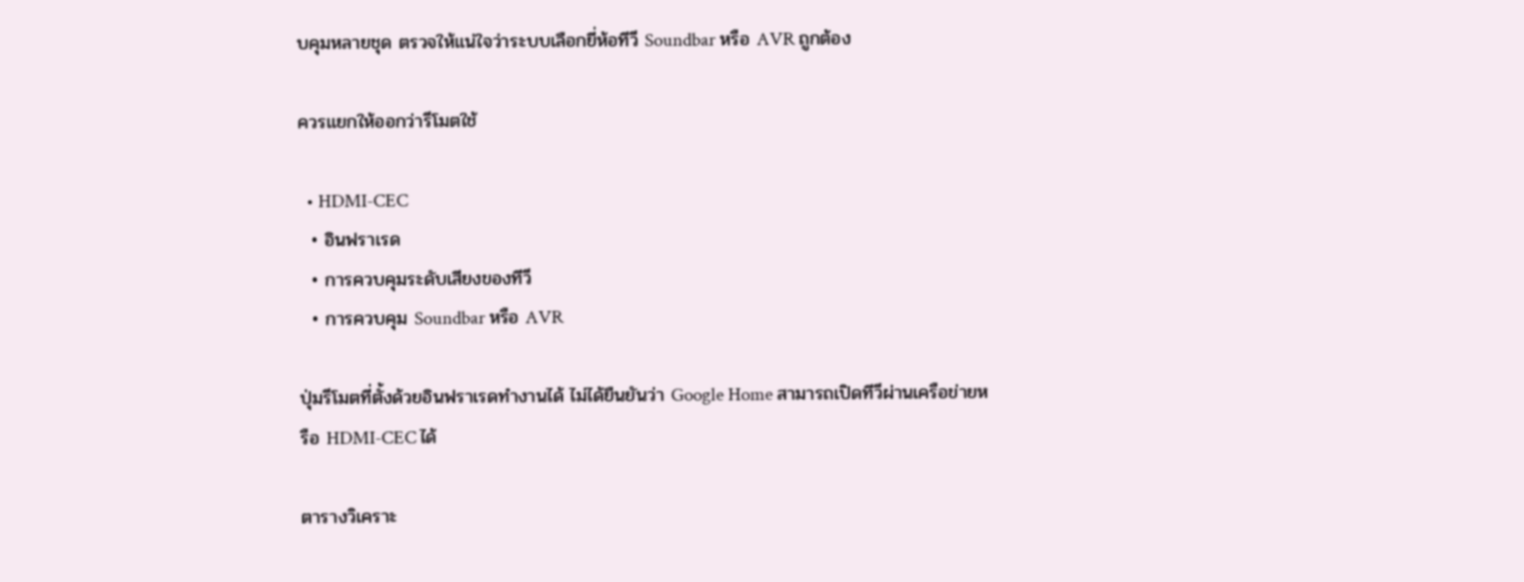บคุมหลายชุด ตรวจให้แน่ใจว่าระบบเลือกยี่ห้อทีวี Soundbar หรือ AVR ถูกต้อง

ควรแยกให้ออกว่ารีโมตใช้

  • HDMI‑CEC
  • อินฟราเรด
  • การควบคุมระดับเสียงของทีวี
  • การควบคุม Soundbar หรือ AVR

ปุ่มรีโมตที่ตั้งด้วยอินฟราเรดทำงานได้ ไม่ได้ยืนยันว่า Google Home สามารถเปิดทีวีผ่านเครือข่ายหรือ HDMI‑CEC ได้

ตารางวิเคราะ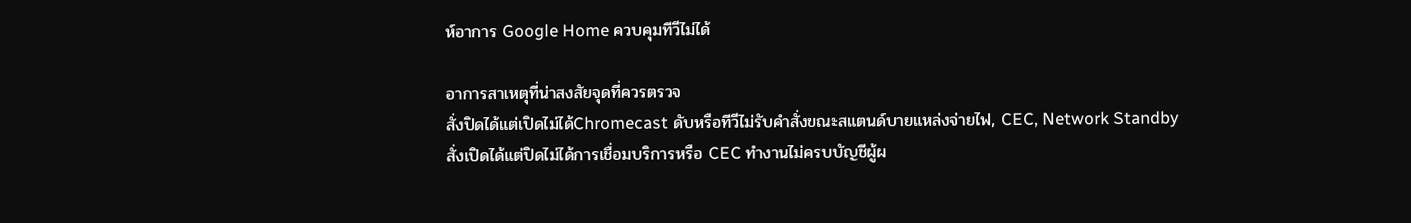ห์อาการ Google Home ควบคุมทีวีไม่ได้

อาการสาเหตุที่น่าสงสัยจุดที่ควรตรวจ
สั่งปิดได้แต่เปิดไม่ได้Chromecast ดับหรือทีวีไม่รับคำสั่งขณะสแตนด์บายแหล่งจ่ายไฟ, CEC, Network Standby
สั่งเปิดได้แต่ปิดไม่ได้การเชื่อมบริการหรือ CEC ทำงานไม่ครบบัญชีผู้ผ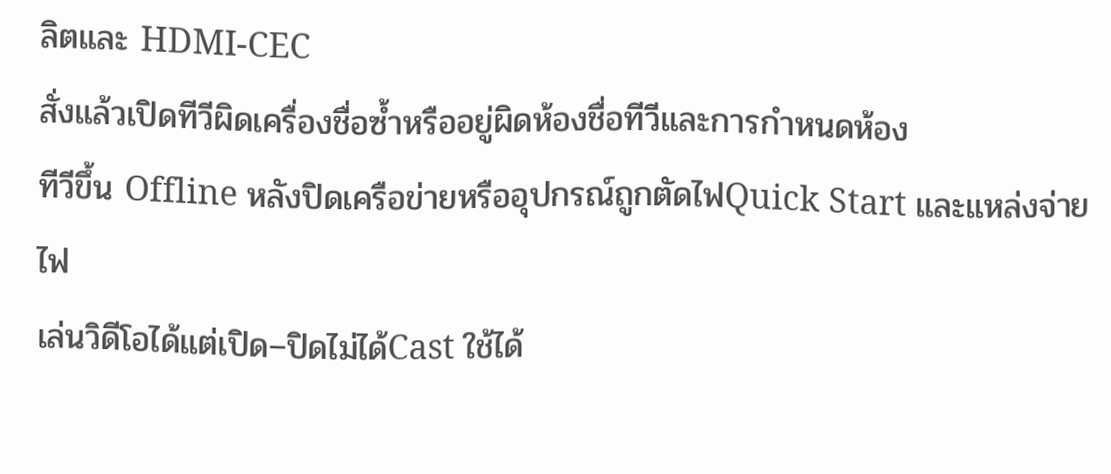ลิตและ HDMI‑CEC
สั่งแล้วเปิดทีวีผิดเครื่องชื่อซ้ำหรืออยู่ผิดห้องชื่อทีวีและการกำหนดห้อง
ทีวีขึ้น Offline หลังปิดเครือข่ายหรืออุปกรณ์ถูกตัดไฟQuick Start และแหล่งจ่ายไฟ
เล่นวิดีโอได้แต่เปิด–ปิดไม่ได้Cast ใช้ได้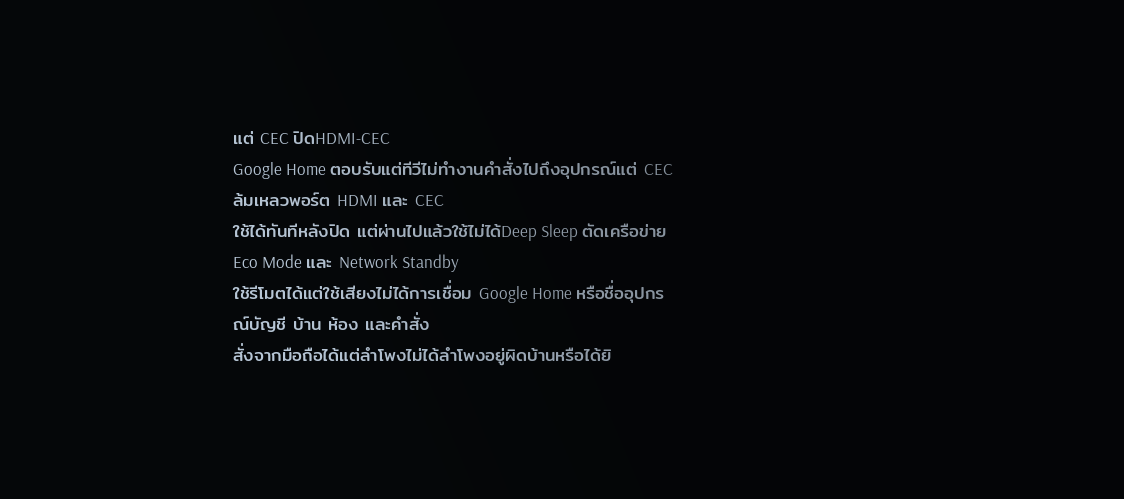แต่ CEC ปิดHDMI‑CEC
Google Home ตอบรับแต่ทีวีไม่ทำงานคำสั่งไปถึงอุปกรณ์แต่ CEC ล้มเหลวพอร์ต HDMI และ CEC
ใช้ได้ทันทีหลังปิด แต่ผ่านไปแล้วใช้ไม่ได้Deep Sleep ตัดเครือข่ายEco Mode และ Network Standby
ใช้รีโมตได้แต่ใช้เสียงไม่ได้การเชื่อม Google Home หรือชื่ออุปกรณ์บัญชี บ้าน ห้อง และคำสั่ง
สั่งจากมือถือได้แต่ลำโพงไม่ได้ลำโพงอยู่ผิดบ้านหรือได้ยิ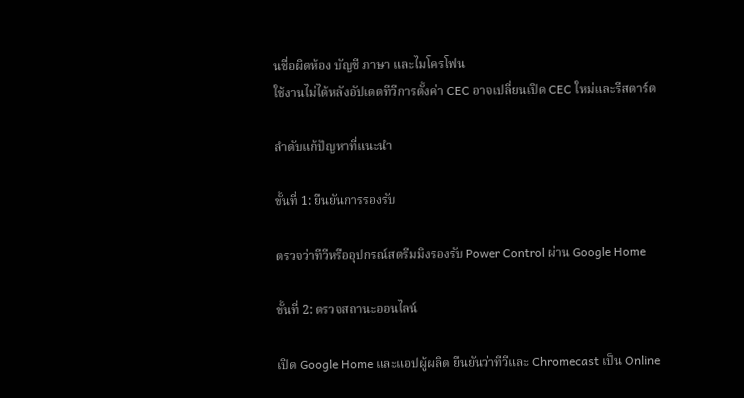นชื่อผิดห้อง บัญชี ภาษา และไมโครโฟน
ใช้งานไม่ได้หลังอัปเดตทีวีการตั้งค่า CEC อาจเปลี่ยนเปิด CEC ใหม่และรีสตาร์ต

ลำดับแก้ปัญหาที่แนะนำ

ขั้นที่ 1: ยืนยันการรองรับ

ตรวจว่าทีวีหรืออุปกรณ์สตรีมมิงรองรับ Power Control ผ่าน Google Home

ขั้นที่ 2: ตรวจสถานะออนไลน์

เปิด Google Home และแอปผู้ผลิต ยืนยันว่าทีวีและ Chromecast เป็น Online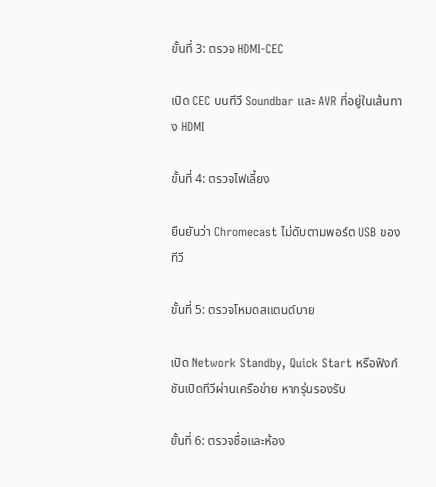ขั้นที่ 3: ตรวจ HDMI‑CEC

เปิด CEC บนทีวี Soundbar และ AVR ที่อยู่ในเส้นทาง HDMI

ขั้นที่ 4: ตรวจไฟเลี้ยง

ยืนยันว่า Chromecast ไม่ดับตามพอร์ต USB ของทีวี

ขั้นที่ 5: ตรวจโหมดสแตนด์บาย

เปิด Network Standby, Quick Start หรือฟังก์ชันเปิดทีวีผ่านเครือข่าย หากรุ่นรองรับ

ขั้นที่ 6: ตรวจชื่อและห้อง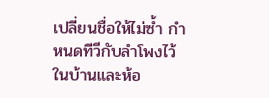เปลี่ยนชื่อให้ไม่ซ้ำ กำหนดทีวีกับลำโพงไว้ในบ้านและห้อ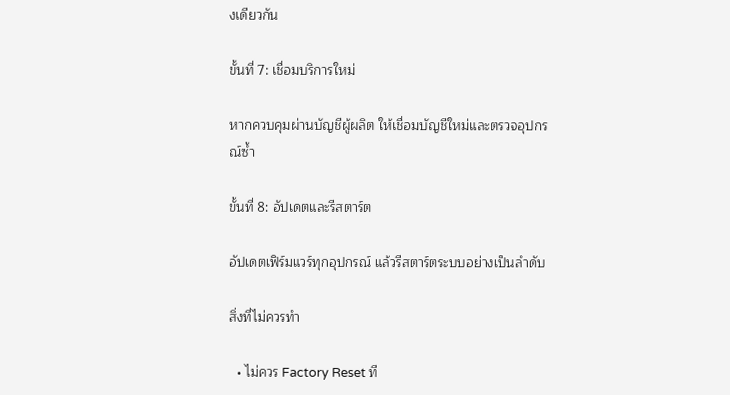งเดียวกัน

ขั้นที่ 7: เชื่อมบริการใหม่

หากควบคุมผ่านบัญชีผู้ผลิต ให้เชื่อมบัญชีใหม่และตรวจอุปกรณ์ซ้ำ

ขั้นที่ 8: อัปเดตและรีสตาร์ต

อัปเดตเฟิร์มแวร์ทุกอุปกรณ์ แล้วรีสตาร์ตระบบอย่างเป็นลำดับ

สิ่งที่ไม่ควรทำ

  • ไม่ควร Factory Reset ที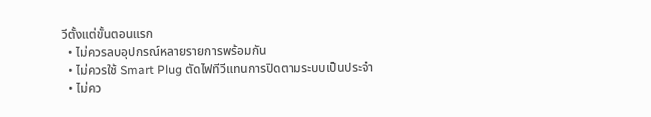วีตั้งแต่ขั้นตอนแรก
  • ไม่ควรลบอุปกรณ์หลายรายการพร้อมกัน
  • ไม่ควรใช้ Smart Plug ตัดไฟทีวีแทนการปิดตามระบบเป็นประจำ
  • ไม่คว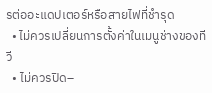รต่ออะแดปเตอร์หรือสายไฟที่ชำรุด
  • ไม่ควรเปลี่ยนการตั้งค่าในเมนูช่างของทีวี
  • ไม่ควรปิด–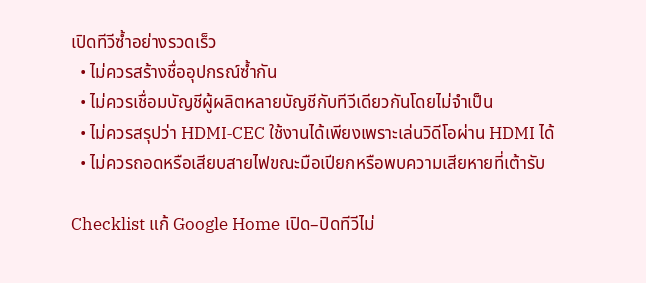เปิดทีวีซ้ำอย่างรวดเร็ว
  • ไม่ควรสร้างชื่ออุปกรณ์ซ้ำกัน
  • ไม่ควรเชื่อมบัญชีผู้ผลิตหลายบัญชีกับทีวีเดียวกันโดยไม่จำเป็น
  • ไม่ควรสรุปว่า HDMI‑CEC ใช้งานได้เพียงเพราะเล่นวิดีโอผ่าน HDMI ได้
  • ไม่ควรถอดหรือเสียบสายไฟขณะมือเปียกหรือพบความเสียหายที่เต้ารับ

Checklist แก้ Google Home เปิด–ปิดทีวีไม่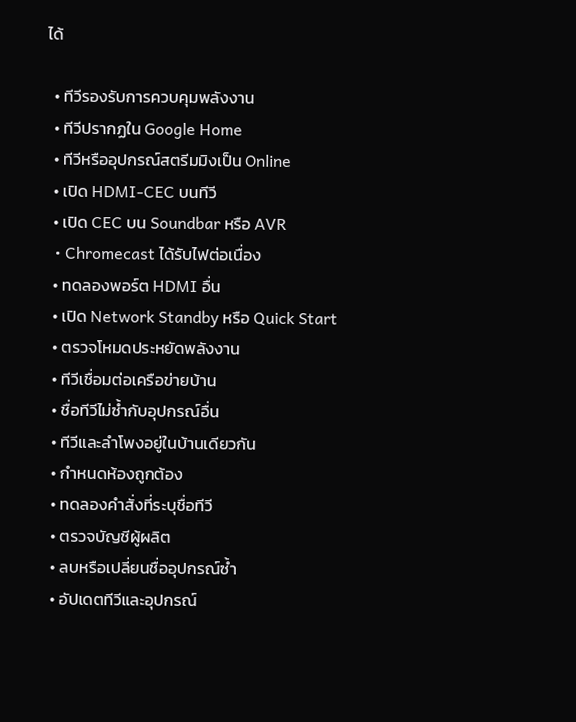ได้

  • ทีวีรองรับการควบคุมพลังงาน
  • ทีวีปรากฏใน Google Home
  • ทีวีหรืออุปกรณ์สตรีมมิงเป็น Online
  • เปิด HDMI‑CEC บนทีวี
  • เปิด CEC บน Soundbar หรือ AVR
  • Chromecast ได้รับไฟต่อเนื่อง
  • ทดลองพอร์ต HDMI อื่น
  • เปิด Network Standby หรือ Quick Start
  • ตรวจโหมดประหยัดพลังงาน
  • ทีวีเชื่อมต่อเครือข่ายบ้าน
  • ชื่อทีวีไม่ซ้ำกับอุปกรณ์อื่น
  • ทีวีและลำโพงอยู่ในบ้านเดียวกัน
  • กำหนดห้องถูกต้อง
  • ทดลองคำสั่งที่ระบุชื่อทีวี
  • ตรวจบัญชีผู้ผลิต
  • ลบหรือเปลี่ยนชื่ออุปกรณ์ซ้ำ
  • อัปเดตทีวีและอุปกรณ์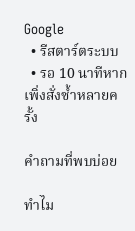Google
  • รีสตาร์ตระบบ
  • รอ 10 นาทีหากเพิ่งสั่งซ้ำหลายครั้ง

คำถามที่พบบ่อย

ทำไม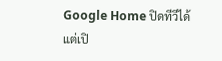Google Home ปิดทีวีได้แต่เปิ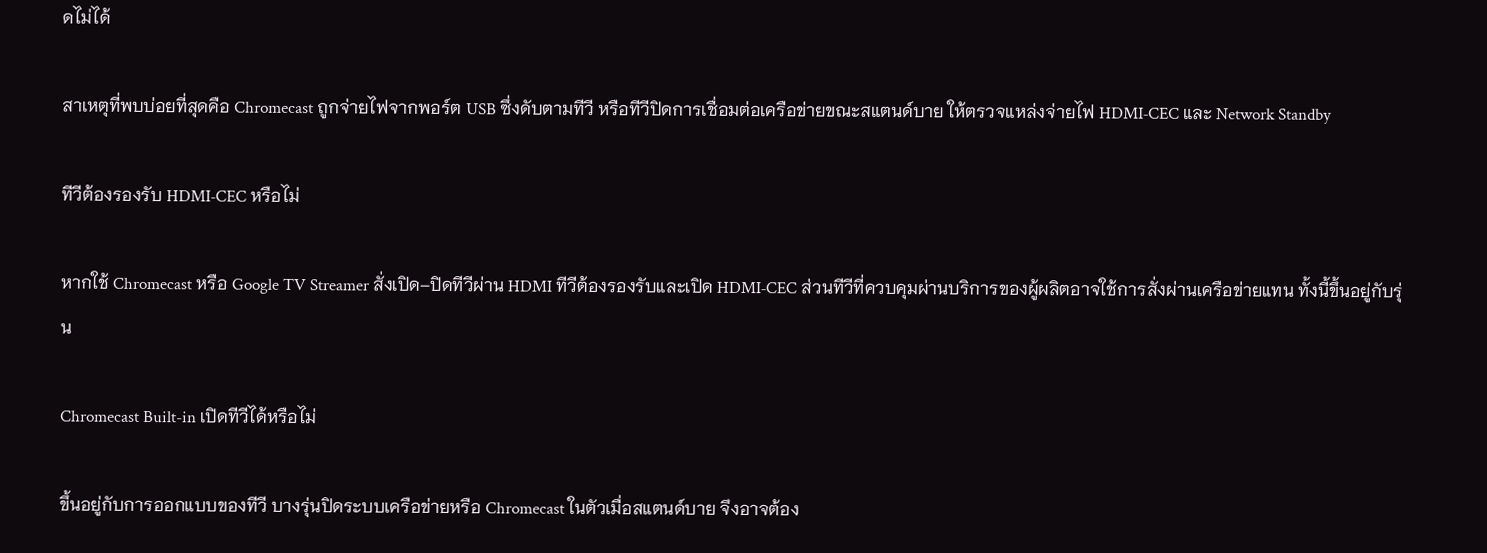ดไม่ได้

สาเหตุที่พบบ่อยที่สุดคือ Chromecast ถูกจ่ายไฟจากพอร์ต USB ซึ่งดับตามทีวี หรือทีวีปิดการเชื่อมต่อเครือข่ายขณะสแตนด์บาย ให้ตรวจแหล่งจ่ายไฟ HDMI‑CEC และ Network Standby

ทีวีต้องรองรับ HDMI‑CEC หรือไม่

หากใช้ Chromecast หรือ Google TV Streamer สั่งเปิด–ปิดทีวีผ่าน HDMI ทีวีต้องรองรับและเปิด HDMI‑CEC ส่วนทีวีที่ควบคุมผ่านบริการของผู้ผลิตอาจใช้การสั่งผ่านเครือข่ายแทน ทั้งนี้ขึ้นอยู่กับรุ่น

Chromecast Built-in เปิดทีวีได้หรือไม่

ขึ้นอยู่กับการออกแบบของทีวี บางรุ่นปิดระบบเครือข่ายหรือ Chromecast ในตัวเมื่อสแตนด์บาย จึงอาจต้อง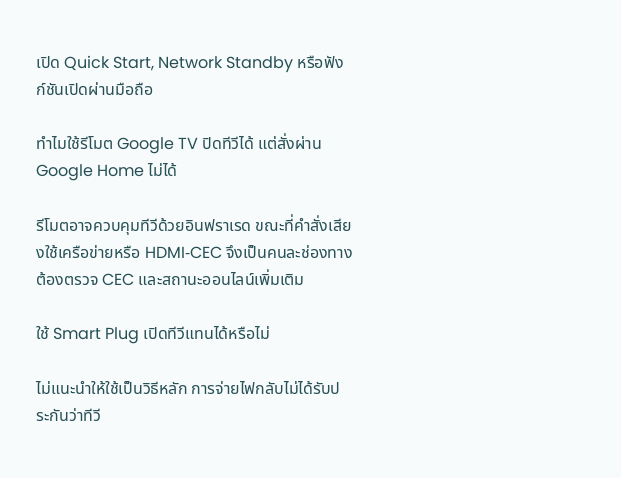เปิด Quick Start, Network Standby หรือฟังก์ชันเปิดผ่านมือถือ

ทำไมใช้รีโมต Google TV ปิดทีวีได้ แต่สั่งผ่าน Google Home ไม่ได้

รีโมตอาจควบคุมทีวีด้วยอินฟราเรด ขณะที่คำสั่งเสียงใช้เครือข่ายหรือ HDMI‑CEC จึงเป็นคนละช่องทาง ต้องตรวจ CEC และสถานะออนไลน์เพิ่มเติม

ใช้ Smart Plug เปิดทีวีแทนได้หรือไม่

ไม่แนะนำให้ใช้เป็นวิธีหลัก การจ่ายไฟกลับไม่ได้รับประกันว่าทีวี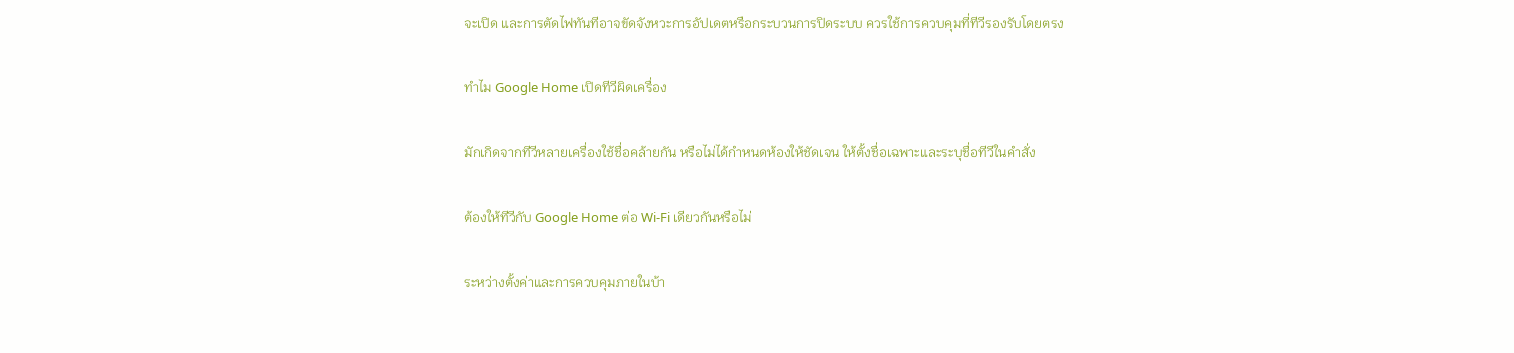จะเปิด และการตัดไฟทันทีอาจขัดจังหวะการอัปเดตหรือกระบวนการปิดระบบ ควรใช้การควบคุมที่ทีวีรองรับโดยตรง

ทำไม Google Home เปิดทีวีผิดเครื่อง

มักเกิดจากทีวีหลายเครื่องใช้ชื่อคล้ายกัน หรือไม่ได้กำหนดห้องให้ชัดเจน ให้ตั้งชื่อเฉพาะและระบุชื่อทีวีในคำสั่ง

ต้องให้ทีวีกับ Google Home ต่อ Wi‑Fi เดียวกันหรือไม่

ระหว่างตั้งค่าและการควบคุมภายในบ้า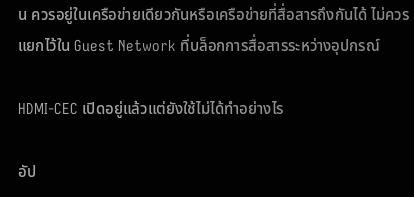น ควรอยู่ในเครือข่ายเดียวกันหรือเครือข่ายที่สื่อสารถึงกันได้ ไม่ควรแยกไว้ใน Guest Network ที่บล็อกการสื่อสารระหว่างอุปกรณ์

HDMI‑CEC เปิดอยู่แล้วแต่ยังใช้ไม่ได้ทำอย่างไร

อัป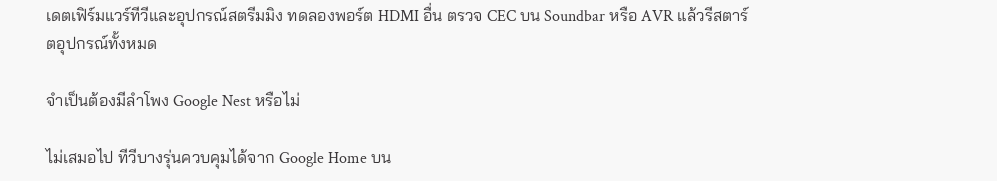เดตเฟิร์มแวร์ทีวีและอุปกรณ์สตรีมมิง ทดลองพอร์ต HDMI อื่น ตรวจ CEC บน Soundbar หรือ AVR แล้วรีสตาร์ตอุปกรณ์ทั้งหมด

จำเป็นต้องมีลำโพง Google Nest หรือไม่

ไม่เสมอไป ทีวีบางรุ่นควบคุมได้จาก Google Home บน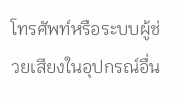โทรศัพท์หรือระบบผู้ช่วยเสียงในอุปกรณ์อื่น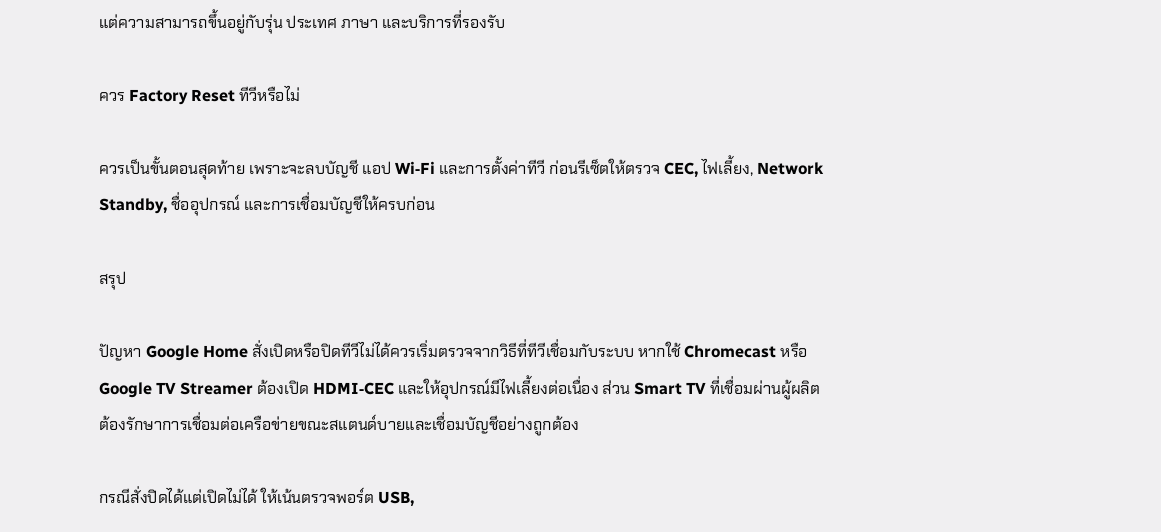แต่ความสามารถขึ้นอยู่กับรุ่น ประเทศ ภาษา และบริการที่รองรับ

ควร Factory Reset ทีวีหรือไม่

ควรเป็นขั้นตอนสุดท้าย เพราะจะลบบัญชี แอป Wi‑Fi และการตั้งค่าทีวี ก่อนรีเซ็ตให้ตรวจ CEC, ไฟเลี้ยง, Network Standby, ชื่ออุปกรณ์ และการเชื่อมบัญชีให้ครบก่อน

สรุป

ปัญหา Google Home สั่งเปิดหรือปิดทีวีไม่ได้ควรเริ่มตรวจจากวิธีที่ทีวีเชื่อมกับระบบ หากใช้ Chromecast หรือ Google TV Streamer ต้องเปิด HDMI‑CEC และให้อุปกรณ์มีไฟเลี้ยงต่อเนื่อง ส่วน Smart TV ที่เชื่อมผ่านผู้ผลิตต้องรักษาการเชื่อมต่อเครือข่ายขณะสแตนด์บายและเชื่อมบัญชีอย่างถูกต้อง

กรณีสั่งปิดได้แต่เปิดไม่ได้ ให้เน้นตรวจพอร์ต USB,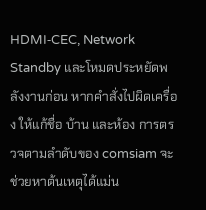HDMI‑CEC, Network Standby และโหมดประหยัดพลังงานก่อน หากคำสั่งไปผิดเครื่อง ให้แก้ชื่อ บ้าน และห้อง การตรวจตามลำดับของ comsiam จะช่วยหาต้นเหตุได้แม่น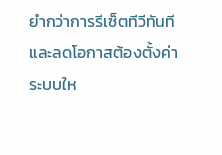ยำกว่าการรีเซ็ตทีวีทันทีและลดโอกาสต้องตั้งค่าระบบให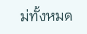ม่ทั้งหมด